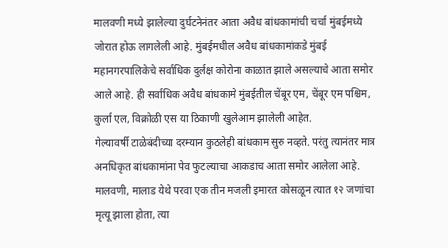मालवणी मध्ये झालेल्या दुर्घटनेनंतर आता अवैध बांधकामांची चर्चा मुंबईमध्ये जोरात होऊ लागलेली आहे. मुंबईमधील अवैध बांधकामांकडे मुंबई महानगरपालिकेचे सर्वाधिक दुर्लक्ष कोरोना काळात झाले असल्याचे आता समोर आले आहे. ही सर्वाधिक अवैध बांधकामे मुंबईतील चेंबूर एम, चेंबूर एम पश्चिम, कुर्ला एल, विक्रोळी एस या ठिकाणी खुलेआम झालेली आहेत.
गेल्यावर्षी टाळेबंदीच्या दरम्यान कुठलेही बांधकाम सुरु नव्हते. परंतु त्यानंतर मात्र अनधिकृत बांधकामांना पेव फुटल्याचा आकडाच आता समोर आलेला आहे. मालवणी, मालाड येथे परवा एक तीन मजली इमारत कोसळून त्यात १२ जणांचा मृत्यू झाला होता, त्या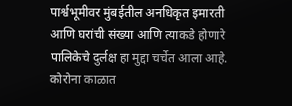पार्श्वभूमीवर मुंबईतील अनधिकृत इमारती आणि घरांची संख्या आणि त्याकडे होणारे पालिकेचे दुर्लक्ष हा मुद्दा चर्चेत आला आहे. कोरोना काळात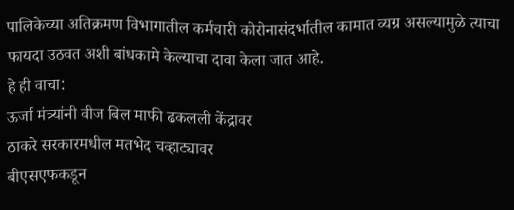पालिकेच्या अतिक्रमण विभागातील कर्मचारी कोरोनासंदर्भातील कामात व्यग्र असल्यामुळे त्याचा फायदा उठवत अशी बांधकामे केल्याचा दावा केला जात आहे.
हे ही वाचा:
ऊर्जा मंत्र्यांनी वीज बिल माफी ढकलली केंद्रावर
ठाकरे सरकारमधील मतभेद चव्हाट्यावर
बीएसएफकडून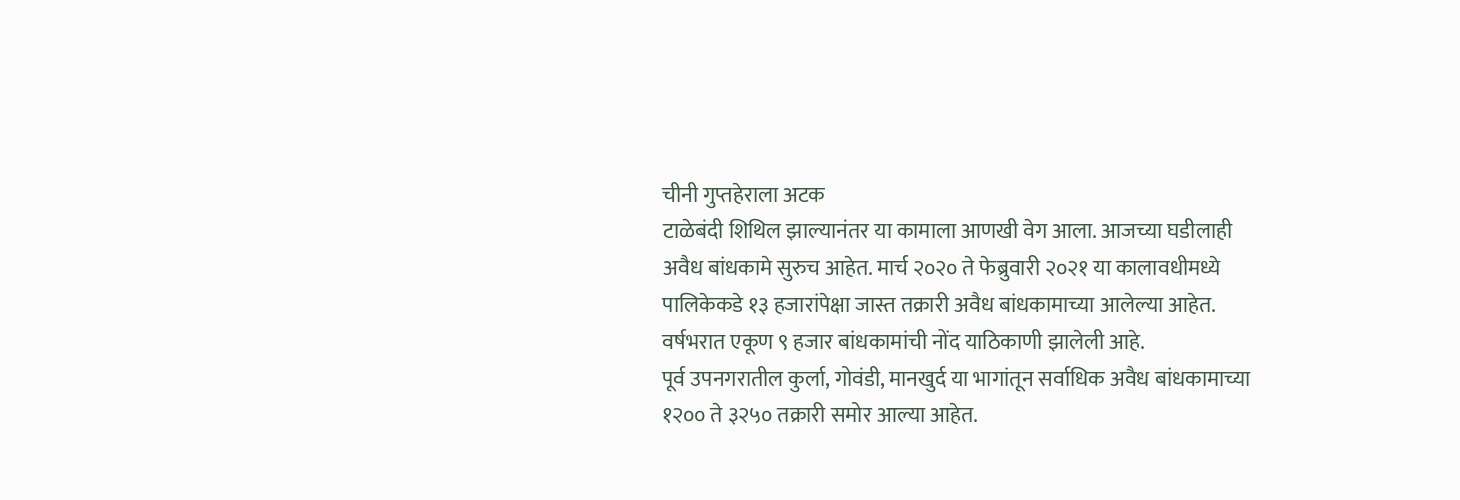चीनी गुप्तहेराला अटक
टाळेबंदी शिथिल झाल्यानंतर या कामाला आणखी वेग आला. आजच्या घडीलाही अवैध बांधकामे सुरुच आहेत. मार्च २०२० ते फेब्रुवारी २०२१ या कालावधीमध्ये पालिकेकडे १३ हजारांपेक्षा जास्त तक्रारी अवैध बांधकामाच्या आलेल्या आहेत. वर्षभरात एकूण ९ हजार बांधकामांची नोंद याठिकाणी झालेली आहे.
पूर्व उपनगरातील कुर्ला, गोवंडी, मानखुर्द या भागांतून सर्वाधिक अवैध बांधकामाच्या १२०० ते ३२५० तक्रारी समोर आल्या आहेत.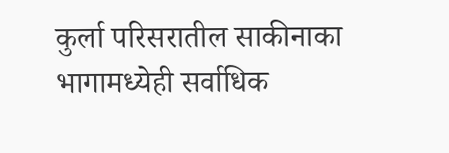कुर्ला परिसरातील साकीनाका भागामध्येही सर्वाधिक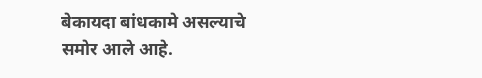बेकायदा बांधकामे असल्याचे समोर आले आहे.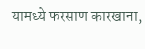यामध्ये फरसाण कारखाना,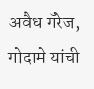अवैध गॅरेज, गोदामे यांची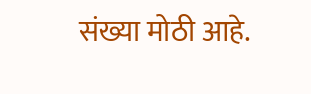संख्या मोठी आहे.